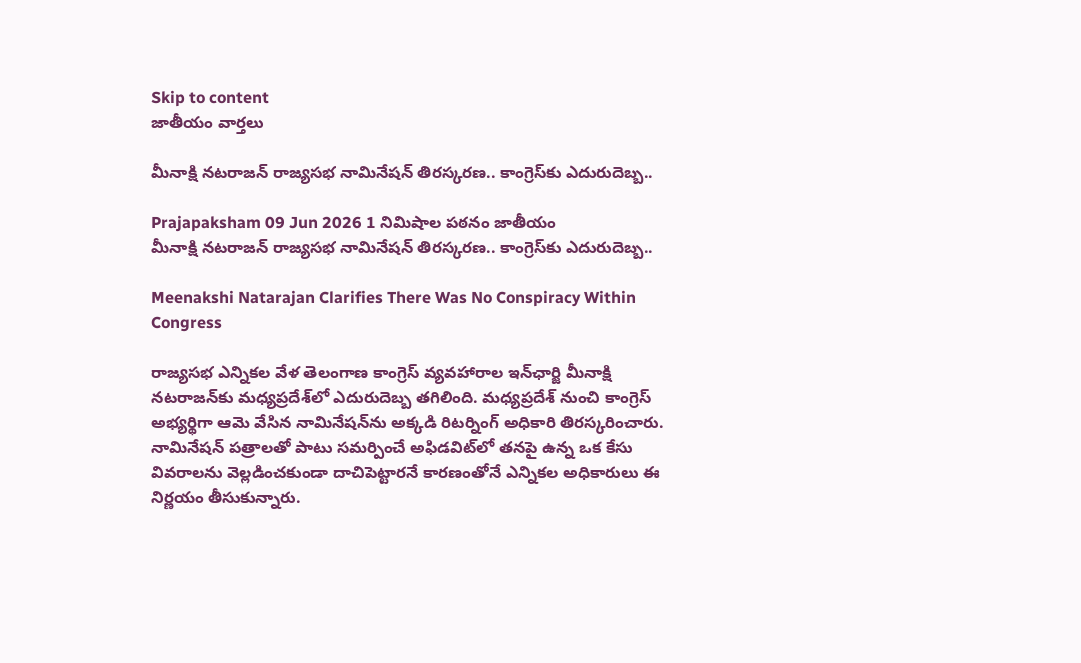Skip to content
జాతీయం వార్తలు

మీనాక్షి నటరాజన్ రాజ్యసభ నామినేషన్ తిరస్కరణ.. కాంగ్రెస్‌కు ఎదురుదెబ్బ..

Prajapaksham 09 Jun 2026 1 నిమిషాల పఠనం జాతీయం
మీనాక్షి నటరాజన్ రాజ్యసభ నామినేషన్ తిరస్కరణ.. కాంగ్రెస్‌కు ఎదురుదెబ్బ..

Meenakshi Natarajan Clarifies There Was No Conspiracy Within Congress

రాజ్యసభ ఎన్నికల వేళ తెలంగాణ కాంగ్రెస్ వ్యవహారాల ఇన్‌ఛార్జి మీనాక్షి నటరాజన్‌కు మధ్యప్రదేశ్‌లో ఎదురుదెబ్బ తగిలింది. మధ్యప్రదేశ్ నుంచి కాంగ్రెస్ అభ్యర్థిగా ఆమె వేసిన నామినేషన్‌ను అక్కడి రిటర్నింగ్ అధికారి తిరస్కరించారు. నామినేషన్ పత్రాలతో పాటు సమర్పించే అఫిడవిట్‌లో తనపై ఉన్న ఒక కేసు వివరాలను వెల్లడించకుండా దాచిపెట్టారనే కారణంతోనే ఎన్నికల అధికారులు ఈ నిర్ణయం తీసుకున్నారు.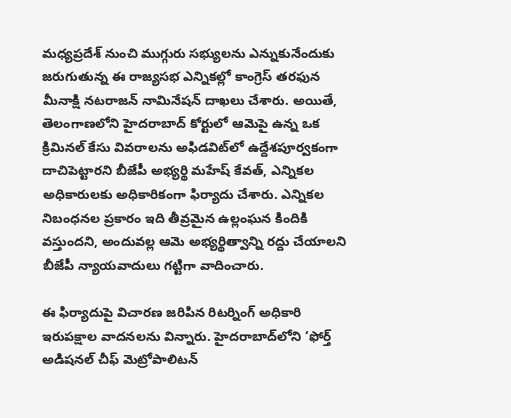మధ్యప్రదేశ్ నుంచి ముగ్గురు సభ్యులను ఎన్నుకునేందుకు జరుగుతున్న ఈ రాజ్యసభ ఎన్నికల్లో కాంగ్రెస్ తరఫున మీనాక్షి నటరాజన్ నామినేషన్ దాఖలు చేశారు. అయితే, తెలంగాణలోని హైదరాబాద్‌ కోర్టులో ఆమెపై ఉన్న ఒక క్రిమినల్ కేసు వివరాలను అఫిడవిట్‌లో ఉద్దేశపూర్వకంగా దాచిపెట్టారని బీజేపీ అభ్యర్థి మహేష్ కేవత్, ఎన్నికల అధికారులకు అధికారికంగా ఫిర్యాదు చేశారు. ఎన్నికల నిబంధనల ప్రకారం ఇది తీవ్రమైన ఉల్లంఘన కిందికి వస్తుందని, అందువల్ల ఆమె అభ్యర్థిత్వాన్ని రద్దు చేయాలని బీజేపీ న్యాయవాదులు గట్టిగా వాదించారు.

ఈ ఫిర్యాదుపై విచారణ జరిపిన రిటర్నింగ్ అధికారి ఇరుపక్షాల వాదనలను విన్నారు. హైదరాబాద్‌లోని ‘ఫోర్త్ అడిషనల్ చీఫ్ మెట్రోపాలిటన్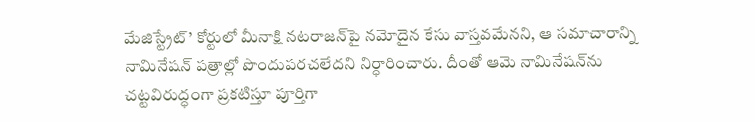మేజిస్ట్రేట్’ కోర్టులో మీనాక్షి నటరాజన్‌పై నమోదైన కేసు వాస్తవమేనని, ఆ సమాచారాన్ని నామినేషన్ పత్రాల్లో పొందుపరచలేదని నిర్ధారించారు. దీంతో ఆమె నామినేషన్‌ను చట్టవిరుద్ధంగా ప్రకటిస్తూ పూర్తిగా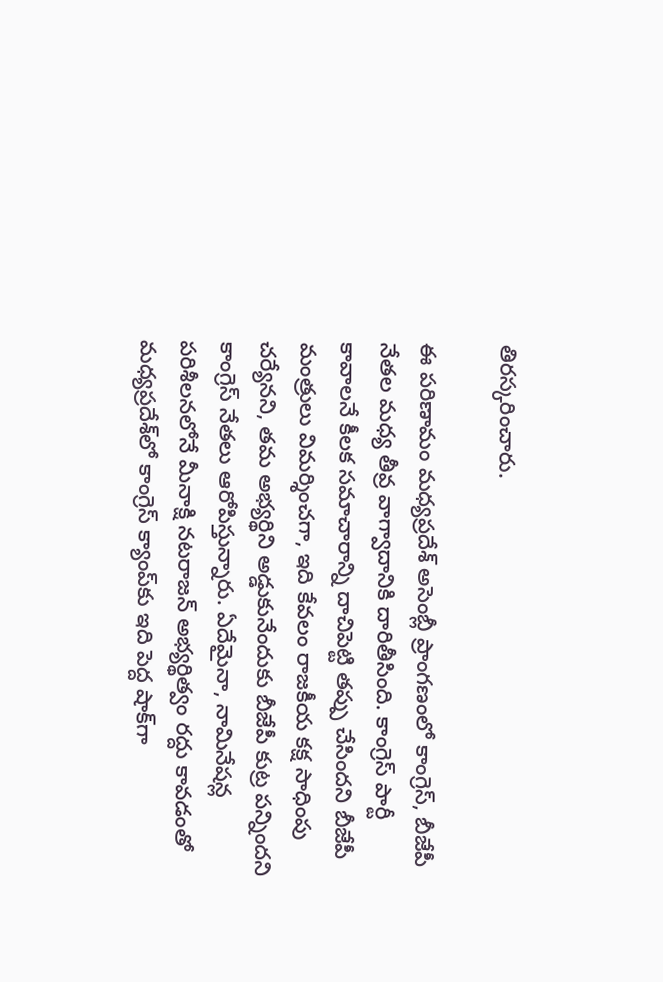తిరస్కరించారు.

ఈ పరిణామం మధ్యప్రదేశ్ అసెంబ్లీ ప్రాంగణంలో కాంగ్రెస్, బీజేపీ నేతల మధ్య తీవ్ర వాగ్వాదానికి దారితీసింది. కాంగ్రెస్ పార్టీ కావాలనే కీలక సమాచారాన్ని దాచిపెట్టి తప్పు చేసిందని బీజేపీ మంత్రులు విమర్శించగా, ఇది కేవలం రాజకీయ కక్ష సాధింపు చర్యేనని, తమ అభ్యర్థిని అడ్డుకునేందుకు బీజేపీ కుట్ర పన్నిందని కాంగ్రెస్ నేతలు ఆరోపిస్తున్నారు. ఏదేమైనా, నామినేషన్ల పరిశీలనలోనే మీనాక్షి నటరాజన్ అభ్యర్థిత్వం రద్దు కావడంతో మధ్యప్రదేశ్‌లో కాంగ్రెస్ క్యాంప్‌కు ఇది పెద్ద షాక్‌గా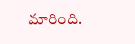మారింది.